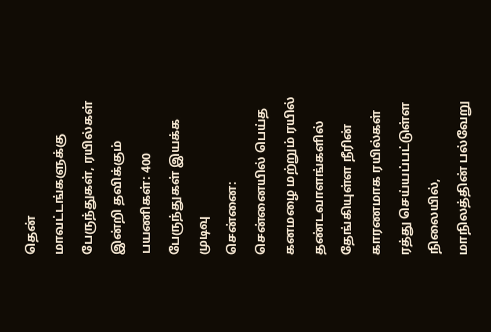தென் மாவட்டங்களுக்கு பேருந்துகள், ரயில்கள் இன்றி தவிக்கும் பயணிகள்: 400 பேருந்துகள் இயக்க முடிவு
சென்னை: சென்னையில் பெய்த கனமழை மற்றும் ரயில் தண்டவாளங்களில் தேங்கியுள்ள நீரின் காரணமாக ரயில்கள் ரத்து செய்யப்பட்டுள்ள நிலையில், மாநிலத்தின் பல்வேறு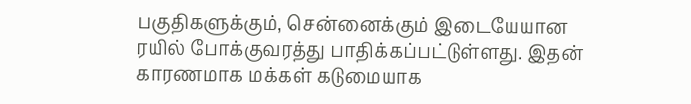பகுதிகளுக்கும், சென்னைக்கும் இடையேயான ரயில் போக்குவரத்து பாதிக்கப்பட்டுள்ளது. இதன் காரணமாக மக்கள் கடுமையாக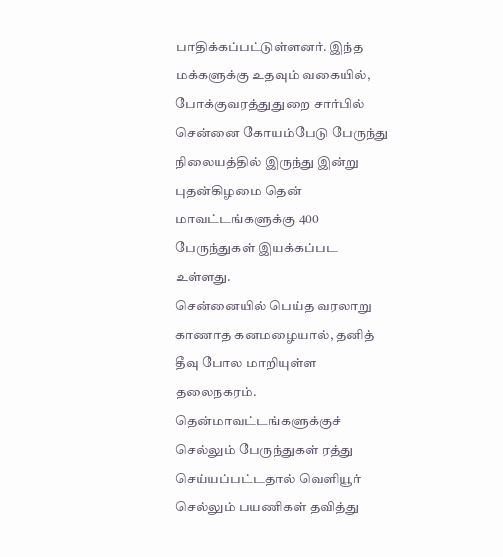பாதிக்கப்பட்டுள்ளனர். இந்த மக்களுக்கு உதவும் வகையில், போக்குவரத்துதுறை சார்பில் சென்னை கோயம்பேடு பேருந்து நிலையத்தில் இருந்து இன்று புதன்கிழமை தென் மாவட்டங்களுக்கு 400 பேருந்துகள் இயக்கப்பட உள்ளது.
சென்னையில் பெய்த வரலாறு காணாத கனமழையால், தனித் தீவு போல மாறியுள்ள தலைநகரம். தென்மாவட்டங்களுக்குச் செல்லும் பேருந்துகள் ரத்து செய்யப்பட்டதால் வெளியூர் செல்லும் பயணிகள் தவித்து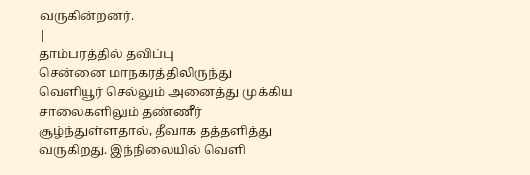வருகின்றனர்.
|
தாம்பரத்தில் தவிப்பு
சென்னை மாநகரத்திலிருந்து வெளியூர் செல்லும் அனைத்து முக்கிய சாலைகளிலும் தண்ணீர் சூழ்ந்துள்ளதால், தீவாக தத்தளித்து வருகிறது. இந்நிலையில் வெளி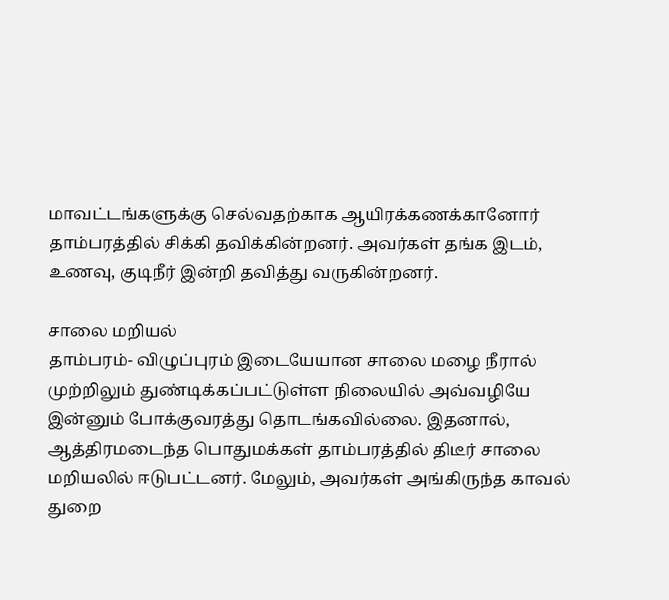மாவட்டங்களுக்கு செல்வதற்காக ஆயிரக்கணக்கானோர் தாம்பரத்தில் சிக்கி தவிக்கின்றனர். அவர்கள் தங்க இடம், உணவு, குடிநீர் இன்றி தவித்து வருகின்றனர்.

சாலை மறியல்
தாம்பரம்- விழுப்புரம் இடையேயான சாலை மழை நீரால் முற்றிலும் துண்டிக்கப்பட்டுள்ள நிலையில் அவ்வழியே இன்னும் போக்குவரத்து தொடங்கவில்லை. இதனால், ஆத்திரமடைந்த பொதுமக்கள் தாம்பரத்தில் திடீர் சாலை மறியலில் ஈடுபட்டனர். மேலும், அவர்கள் அங்கிருந்த காவல் துறை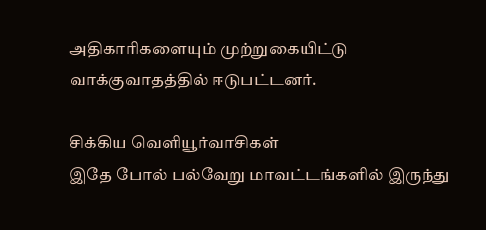அதிகாரிகளையும் முற்றுகையிட்டு வாக்குவாதத்தில் ஈடுபட்டனர்.

சிக்கிய வெளியூர்வாசிகள்
இதே போல் பல்வேறு மாவட்டங்களில் இருந்து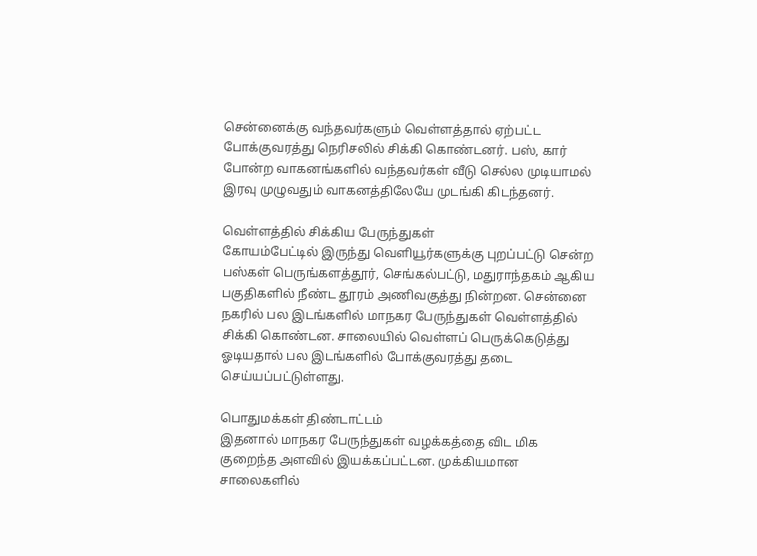சென்னைக்கு வந்தவர்களும் வெள்ளத்தால் ஏற்பட்ட போக்குவரத்து நெரிசலில் சிக்கி கொண்டனர். பஸ், கார் போன்ற வாகனங்களில் வந்தவர்கள் வீடு செல்ல முடியாமல் இரவு முழுவதும் வாகனத்திலேயே முடங்கி கிடந்தனர்.

வெள்ளத்தில் சிக்கிய பேருந்துகள்
கோயம்பேட்டில் இருந்து வெளியூர்களுக்கு புறப்பட்டு சென்ற பஸ்கள் பெருங்களத்தூர், செங்கல்பட்டு, மதுராந்தகம் ஆகிய பகுதிகளில் நீண்ட தூரம் அணிவகுத்து நின்றன. சென்னை நகரில் பல இடங்களில் மாநகர பேருந்துகள் வெள்ளத்தில் சிக்கி கொண்டன. சாலையில் வெள்ளப் பெருக்கெடுத்து ஓடியதால் பல இடங்களில் போக்குவரத்து தடை செய்யப்பட்டுள்ளது.

பொதுமக்கள் திண்டாட்டம்
இதனால் மாநகர பேருந்துகள் வழக்கத்தை விட மிக குறைந்த அளவில் இயக்கப்பட்டன. முக்கியமான சாலைகளில்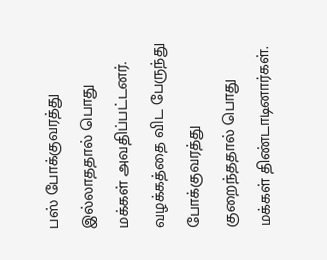பஸ் போக்குவரத்து இல்லாததால் பொது மக்கள் அவதிப்பட்டனர். வழக்கத்தை விட பேருந்து போக்குவரத்து குறைந்ததால் பொது மக்கள் திண்டாடினார்கள்.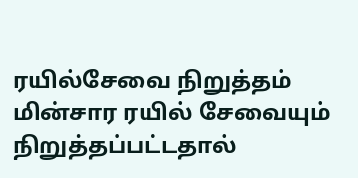ரயில்சேவை நிறுத்தம்
மின்சார ரயில் சேவையும் நிறுத்தப்பட்டதால்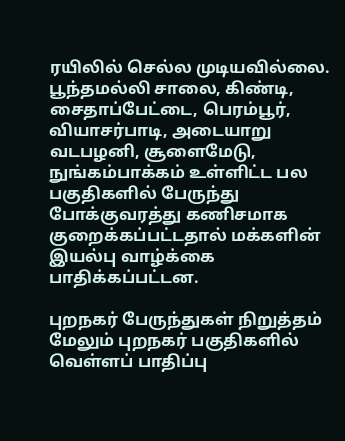ரயிலில் செல்ல முடியவில்லை. பூந்தமல்லி சாலை, கிண்டி, சைதாப்பேட்டை, பெரம்பூர், வியாசர்பாடி, அடையாறு வடபழனி, சூளைமேடு, நுங்கம்பாக்கம் உள்ளிட்ட பல பகுதிகளில் பேருந்து போக்குவரத்து கணிசமாக குறைக்கப்பட்டதால் மக்களின் இயல்பு வாழ்க்கை பாதிக்கப்பட்டன.

புறநகர் பேருந்துகள் நிறுத்தம்
மேலும் புறநகர் பகுதிகளில் வெள்ளப் பாதிப்பு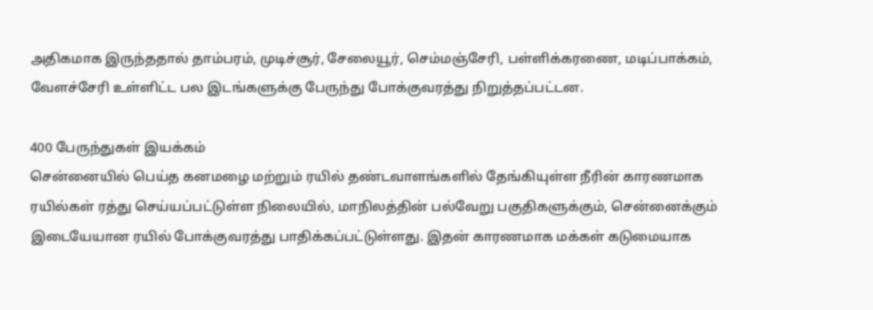அதிகமாக இருந்ததால் தாம்பரம், முடிச்சூர், சேலையூர், செம்மஞ்சேரி, பள்ளிக்கரணை, மடிப்பாக்கம், வேளச்சேரி உள்ளிட்ட பல இடங்களுக்கு பேருந்து போக்குவரத்து நிறுத்தப்பட்டன.

400 பேருந்துகள் இயக்கம்
சென்னையில் பெய்த கனமழை மற்றும் ரயில் தண்டவாளங்களில் தேங்கியுள்ள நீரின் காரணமாக ரயில்கள் ரத்து செய்யப்பட்டுள்ள நிலையில், மாநிலத்தின் பல்வேறு பகுதிகளுக்கும், சென்னைக்கும் இடையேயான ரயில் போக்குவரத்து பாதிக்கப்பட்டுள்ளது. இதன் காரணமாக மக்கள் கடுமையாக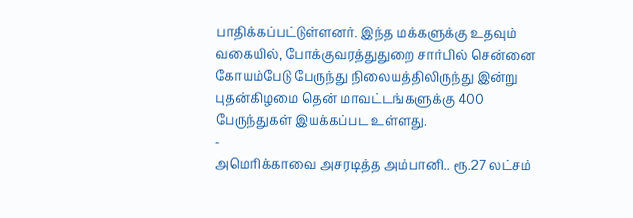பாதிக்கப்பட்டுள்ளனர். இந்த மக்களுக்கு உதவும் வகையில், போக்குவரத்துதுறை சார்பில் சென்னை கோயம்பேடு பேருந்து நிலையத்திலிருந்து இன்று புதன்கிழமை தென் மாவட்டங்களுக்கு 400 பேருந்துகள் இயக்கப்பட உள்ளது.
-
அமெரிக்காவை அசரடித்த அம்பானி.. ரூ.27 லட்சம்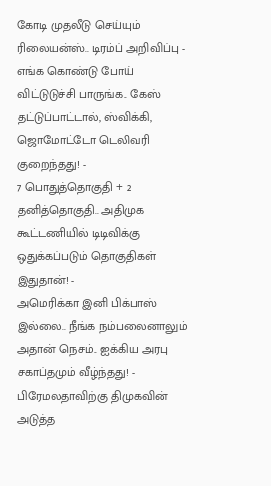கோடி முதலீடு செய்யும் ரிலையன்ஸ்.. டிரம்ப் அறிவிப்பு -
எங்க கொண்டு போய் விட்டுடுச்சி பாருங்க.. கேஸ் தட்டுப்பாட்டால், ஸ்விக்கி, ஜொமோட்டோ டெலிவரி குறைந்தது! -
7 பொதுத்தொகுதி + 2 தனித்தொகுதி.. அதிமுக கூட்டணியில் டிடிவிக்கு ஒதுக்கப்படும் தொகுதிகள் இதுதான்! -
அமெரிக்கா இனி பிக்பாஸ் இல்லை.. நீங்க நம்பலைனாலும் அதான் நெசம்.. ஐக்கிய அரபு சகாப்தமும் வீழ்ந்தது! -
பிரேமலதாவிற்கு திமுகவின் அடுத்த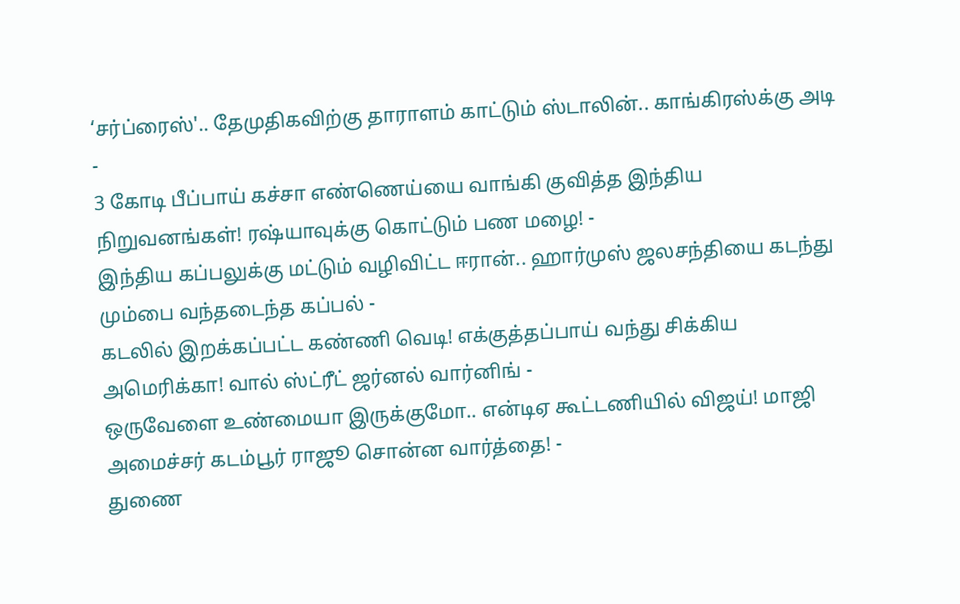‘சர்ப்ரைஸ்'.. தேமுதிகவிற்கு தாராளம் காட்டும் ஸ்டாலின்.. காங்கிரஸ்க்கு அடி -
3 கோடி பீப்பாய் கச்சா எண்ணெய்யை வாங்கி குவித்த இந்திய நிறுவனங்கள்! ரஷ்யாவுக்கு கொட்டும் பண மழை! -
இந்திய கப்பலுக்கு மட்டும் வழிவிட்ட ஈரான்.. ஹார்முஸ் ஜலசந்தியை கடந்து மும்பை வந்தடைந்த கப்பல் -
கடலில் இறக்கப்பட்ட கண்ணி வெடி! எக்குத்தப்பாய் வந்து சிக்கிய அமெரிக்கா! வால் ஸ்ட்ரீட் ஜர்னல் வார்னிங் -
ஒருவேளை உண்மையா இருக்குமோ.. என்டிஏ கூட்டணியில் விஜய்! மாஜி அமைச்சர் கடம்பூர் ராஜூ சொன்ன வார்த்தை! -
துணை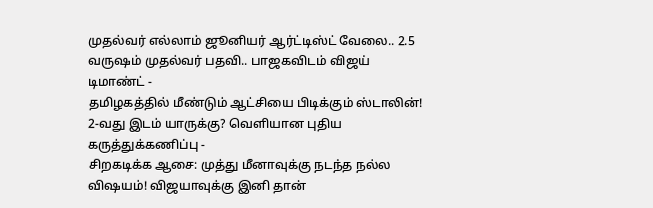முதல்வர் எல்லாம் ஜூனியர் ஆர்ட்டிஸ்ட் வேலை.. 2.5 வருஷம் முதல்வர் பதவி.. பாஜகவிடம் விஜய் டிமாண்ட் -
தமிழகத்தில் மீண்டும் ஆட்சியை பிடிக்கும் ஸ்டாலின்! 2-வது இடம் யாருக்கு? வெளியான புதிய கருத்துக்கணிப்பு -
சிறகடிக்க ஆசை: முத்து மீனாவுக்கு நடந்த நல்ல விஷயம்! விஜயாவுக்கு இனி தான்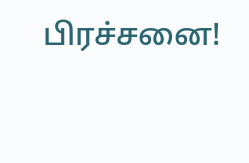பிரச்சனை!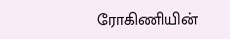ரோகிணியின்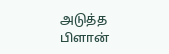அடுத்த பிளான்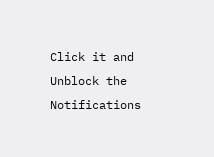Click it and Unblock the Notifications